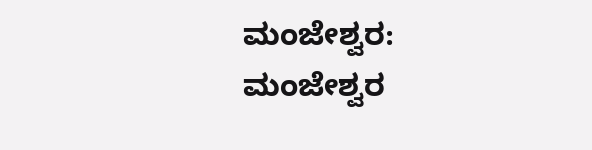ಮಂಜೇಶ್ವರ: ಮಂಜೇಶ್ವರ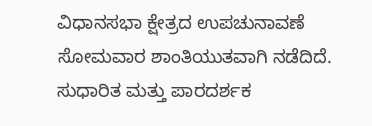ವಿಧಾನಸಭಾ ಕ್ಷೇತ್ರದ ಉಪಚುನಾವಣೆ ಸೋಮವಾರ ಶಾಂತಿಯುತವಾಗಿ ನಡೆದಿದೆ. ಸುಧಾರಿತ ಮತ್ತು ಪಾರದರ್ಶಕ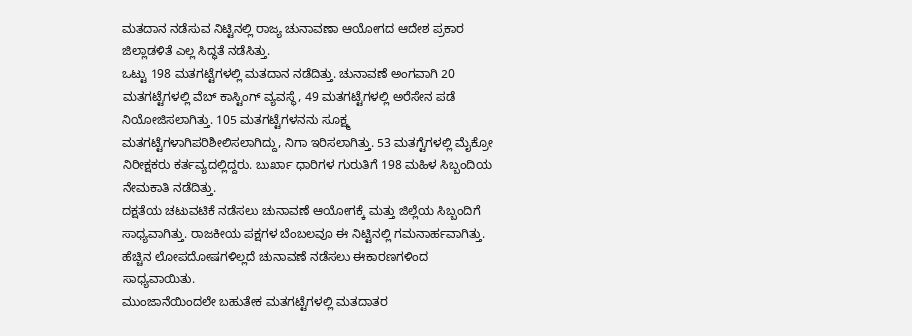ಮತದಾನ ನಡೆಸುವ ನಿಟ್ಟಿನಲ್ಲಿ ರಾಜ್ಯ ಚುನಾವಣಾ ಆಯೋಗದ ಆದೇಶ ಪ್ರಕಾರ ಜಿಲ್ಲಾಡಳಿತೆ ಎಲ್ಲ ಸಿದ್ಧತೆ ನಡೆಸಿತ್ತು.
ಒಟ್ಟು 198 ಮತಗಟ್ಟೆಗಳಲ್ಲಿ ಮತದಾನ ನಡೆದಿತ್ತು. ಚುನಾವಣೆ ಅಂಗವಾಗಿ 20 ಮತಗಟ್ಟೆಗಳಲ್ಲಿ ವೆಬ್ ಕಾಸ್ಟಿಂಗ್ ವ್ಯವಸ್ಥೆ, 49 ಮತಗಟ್ಟೆಗಳಲ್ಲಿ ಅರೆಸೇನ ಪಡೆ ನಿಯೋಜಿಸಲಾಗಿತ್ತು. 105 ಮತಗಟ್ಟೆಗಳನನು ಸೂಕ್ಷ್ಮ ಮತಗಟ್ಟೆಗಳಾಗಿಪರಿಶೀಲಿಸಲಾಗಿದ್ದು, ನಿಗಾ ಇರಿಸಲಾಗಿತ್ತು. 53 ಮತಗ್ಟೆಗಳಲ್ಲಿ ಮೈಕ್ರೋ ನಿರೀಕ್ಷಕರು ಕರ್ತವ್ಯದಲ್ಲಿದ್ದರು. ಬುರ್ಖಾ ಧಾರಿಗಳ ಗುರುತಿಗೆ 198 ಮಹಿಳ ಸಿಬ್ಬಂದಿಯ ನೇಮಕಾತಿ ನಡೆದಿತ್ತು.
ದಕ್ಷತೆಯ ಚಟುವಟಿಕೆ ನಡೆಸಲು ಚುನಾವಣೆ ಆಯೋಗಕ್ಕೆ ಮತ್ತು ಜಿಲ್ಲೆಯ ಸಿಬ್ಬಂದಿಗೆ ಸಾಧ್ಯವಾಗಿತ್ತು. ರಾಜಕೀಯ ಪಕ್ಷಗಳ ಬೆಂಬಲವೂ ಈ ನಿಟ್ಟಿನಲ್ಲಿ ಗಮನಾರ್ಹವಾಗಿತ್ತು. ಹೆಚ್ಚಿನ ಲೋಪದೋಷಗಳಿಲ್ಲದೆ ಚುನಾವಣೆ ನಡೆಸಲು ಈಕಾರಣಗಳಿಂದ ಸಾಧ್ಯವಾಯಿತು.
ಮುಂಜಾನೆಯಿಂದಲೇ ಬಹುತೇಕ ಮತಗಟ್ಟೆಗಳಲ್ಲಿ ಮತದಾತರ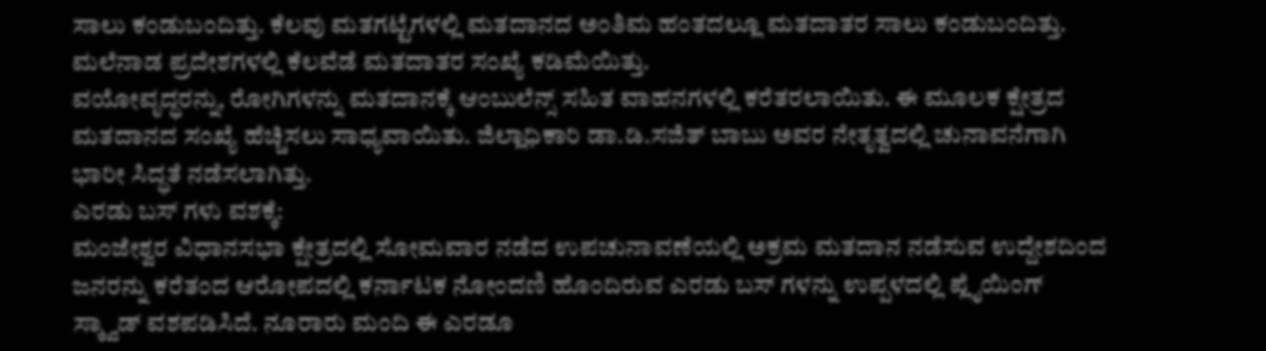ಸಾಲು ಕಂಡುಬಂದಿತ್ತು. ಕೆಲವು ಮತಗಟ್ಟೆಗಳಲ್ಲಿ ಮತದಾನದ ಅಂತಿಮ ಹಂತದಲ್ಲೂ ಮತದಾತರ ಸಾಲು ಕಂಡುಬಂದಿತ್ತು. ಮಲೆನಾಡ ಪ್ರದೇಶಗಳಲ್ಲಿ ಕೆಲವೆಡೆ ಮತದಾತರ ಸಂಖ್ಯೆ ಕಡಿಮೆಯಿತ್ತು.
ವಯೋವೃದ್ಧರನ್ನು, ರೋಗಿಗಳನ್ನು ಮತದಾನಕ್ಕೆ ಆಂಬುಲೆನ್ಸ್ ಸಹಿತ ವಾಹನಗಳಲ್ಲಿ ಕರೆತರಲಾಯಿತು. ಈ ಮೂಲಕ ಕ್ಷೇತ್ರದ ಮತದಾನದ ಸಂಖ್ಯೆ ಹೆಚ್ಚಿಸಲು ಸಾಧ್ಯವಾಯಿತು. ಜಿಲ್ಲಾಧಿಕಾರಿ ಡಾ.ಡಿ.ಸಜಿತ್ ಬಾಬು ಅವರ ನೇತೃತ್ವದಲ್ಲಿ ಚುನಾವನೆಗಾಗಿ ಭಾರೀ ಸಿದ್ಧತೆ ನಡೆಸಲಾಗಿತ್ತು.
ಎರಡು ಬಸ್ ಗಳು ವಶಕ್ಕೆ:
ಮಂಜೇಶ್ವರ ವಿಧಾನಸಭಾ ಕ್ಷೇತ್ರದಲ್ಲಿ ಸೋಮವಾರ ನಡೆದ ಉಪಚುನಾವಣೆಯಲ್ಲಿ ಅಕ್ರಮ ಮತದಾನ ನಡೆಸುವ ಉದ್ದೇಶದಿಂದ ಜನರನ್ನು ಕರೆತಂದ ಆರೋಪದಲ್ಲಿ ಕರ್ನಾಟಕ ನೋಂದಣಿ ಹೊಂದಿರುವ ಎರಡು ಬಸ್ ಗಳನ್ನು ಉಪ್ಪಳದಲ್ಲಿ ಪ್ಲೈಯಿಂಗ್ ಸ್ಕ್ವಾಡ್ ವಶಪಡಿಸಿದೆ. ನೂರಾರು ಮಂದಿ ಈ ಎರಡೂ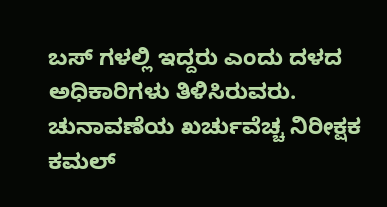ಬಸ್ ಗಳಲ್ಲಿ ಇದ್ದರು ಎಂದು ದಳದ ಅಧಿಕಾರಿಗಳು ತಿಳಿಸಿರುವರು. ಚುನಾವಣೆಯ ಖರ್ಚುವೆಚ್ಚ ನಿರೀಕ್ಷಕ ಕಮಲ್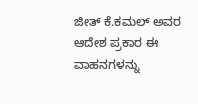ಜೀತ್ ಕೆ.ಕಮಲ್ ಅವರ ಆದೇಶ ಪ್ರಕಾರ ಈ ವಾಹನಗಳನ್ನು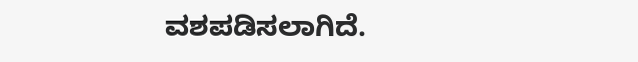ವಶಪಡಿಸಲಾಗಿದೆ.